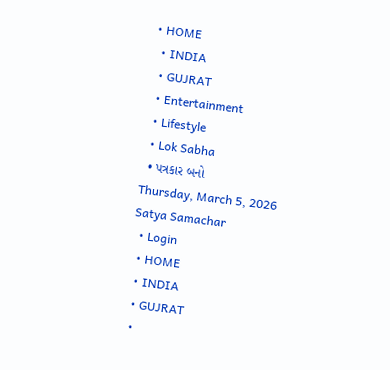• HOME
  • INDIA
  • GUJRAT
  • Entertainment
  • Lifestyle
  • Lok Sabha
  • પત્રકાર બનો
Thursday, March 5, 2026
Satya Samachar
  • Login
  • HOME
  • INDIA
  • GUJRAT
  •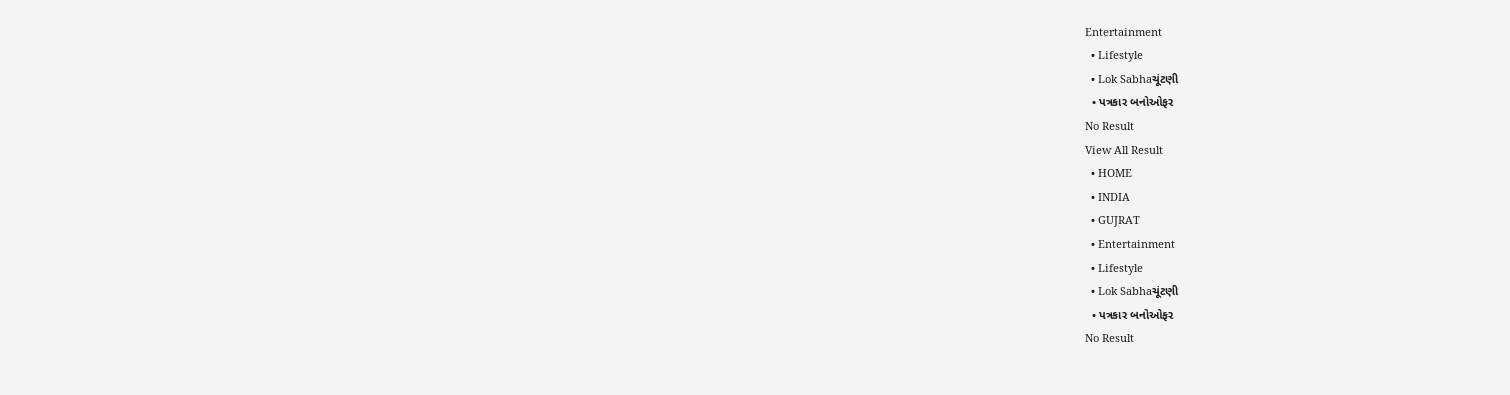Entertainment
  • Lifestyle
  • Lok Sabhaચૂંટણી
  • પત્રકાર બનોઓફર
No Result
View All Result
  • HOME
  • INDIA
  • GUJRAT
  • Entertainment
  • Lifestyle
  • Lok Sabhaચૂંટણી
  • પત્રકાર બનોઓફર
No Result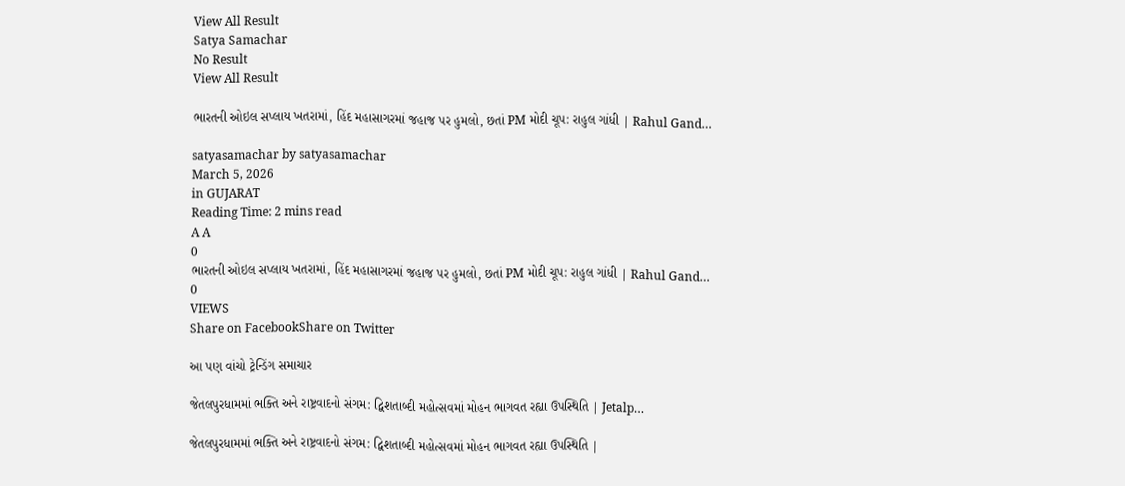View All Result
Satya Samachar
No Result
View All Result

ભારતની ઓઇલ સપ્લાય ખતરામાં, હિંદ મહાસાગરમાં જહાજ પર હુમલો, છતાં PM મોદી ચૂપ: રાહુલ ગાંધી | Rahul Gand…

satyasamachar by satyasamachar
March 5, 2026
in GUJARAT
Reading Time: 2 mins read
A A
0
ભારતની ઓઇલ સપ્લાય ખતરામાં, હિંદ મહાસાગરમાં જહાજ પર હુમલો, છતાં PM મોદી ચૂપ: રાહુલ ગાંધી | Rahul Gand…
0
VIEWS
Share on FacebookShare on Twitter

આ પણ વાંચો ટ્રેન્ડિંગ સમાચાર

જેતલપુરધામમાં ભક્તિ અને રાષ્ટ્રવાદનો સંગમ: દ્વિશતાબ્દી મહોત્સવમાં મોહન ભાગવત રહ્યા ઉપસ્થિતિ | Jetalp…

જેતલપુરધામમાં ભક્તિ અને રાષ્ટ્રવાદનો સંગમ: દ્વિશતાબ્દી મહોત્સવમાં મોહન ભાગવત રહ્યા ઉપસ્થિતિ |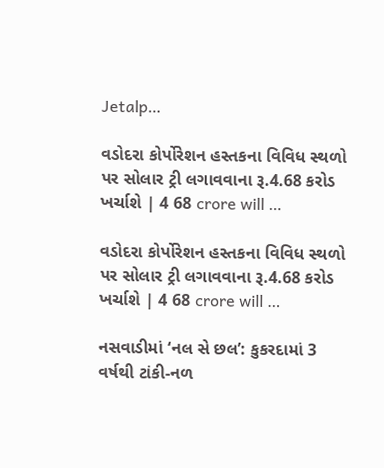Jetalp…

વડોદરા કોર્પોરેશન હસ્તકના વિવિધ સ્થળો પર સોલાર ટ્રી લગાવવાના રૂ.4.68 કરોડ ખર્ચાશે | 4 68 crore will …

વડોદરા કોર્પોરેશન હસ્તકના વિવિધ સ્થળો પર સોલાર ટ્રી લગાવવાના રૂ.4.68 કરોડ ખર્ચાશે | 4 68 crore will …

નસવાડીમાં ‘નલ સે છલ’: કુકરદામાં 3 વર્ષથી ટાંકી-નળ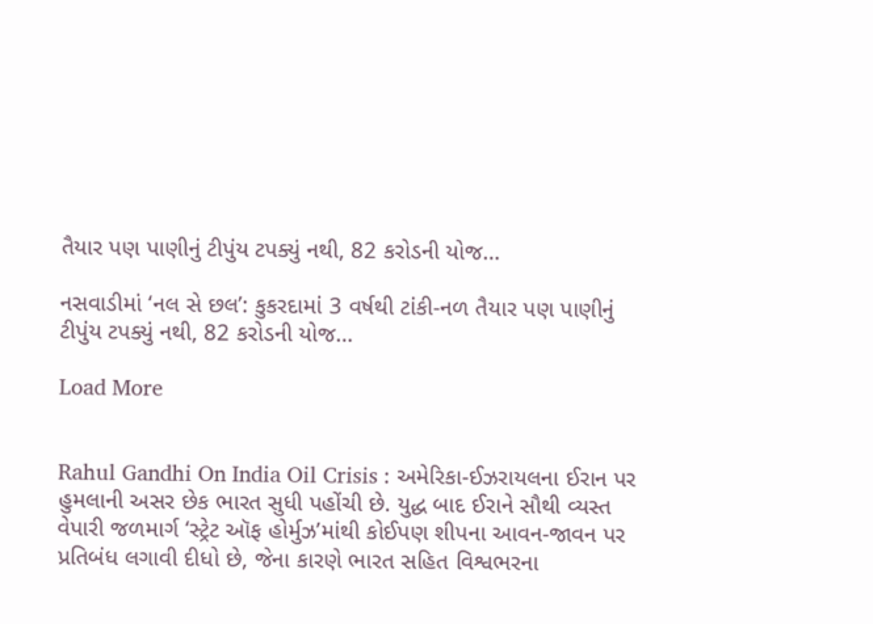તૈયાર પણ પાણીનું ટીપુંય ટપક્યું નથી, 82 કરોડની યોજ…

નસવાડીમાં ‘નલ સે છલ’: કુકરદામાં 3 વર્ષથી ટાંકી-નળ તૈયાર પણ પાણીનું ટીપુંય ટપક્યું નથી, 82 કરોડની યોજ…

Load More


Rahul Gandhi On India Oil Crisis : અમેરિકા-ઈઝરાયલના ઈરાન પર હુમલાની અસર છેક ભારત સુધી પહોંચી છે. યુદ્ધ બાદ ઈરાને સૌથી વ્યસ્ત વેપારી જળમાર્ગ ‘સ્ટ્રેટ ઑફ હોર્મુઝ’માંથી કોઈપણ શીપના આવન-જાવન પર પ્રતિબંધ લગાવી દીધો છે, જેના કારણે ભારત સહિત વિશ્વભરના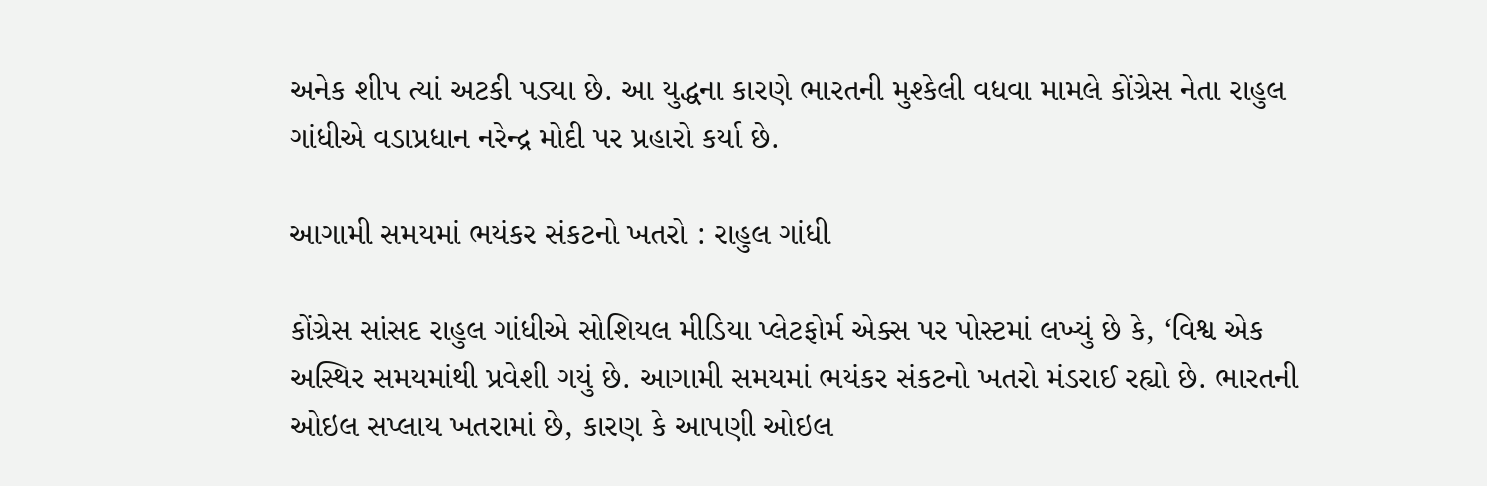અનેક શીપ ત્યાં અટકી પડ્યા છે. આ યુદ્ધના કારણે ભારતની મુશ્કેલી વધવા મામલે કોંગ્રેસ નેતા રાહુલ ગાંધીએ વડાપ્રધાન નરેન્દ્ર મોદી પર પ્રહારો કર્યા છે.

આગામી સમયમાં ભયંકર સંકટનો ખતરો : રાહુલ ગાંધી

કોંગ્રેસ સાંસદ રાહુલ ગાંધીએ સોશિયલ મીડિયા પ્લેટફોર્મ એક્સ પર પોસ્ટમાં લખ્યું છે કે, ‘વિશ્વ એક અસ્થિર સમયમાંથી પ્રવેશી ગયું છે. આગામી સમયમાં ભયંકર સંકટનો ખતરો મંડરાઈ રહ્યો છે. ભારતની ઓઇલ સપ્લાય ખતરામાં છે, કારણ કે આપણી ઓઇલ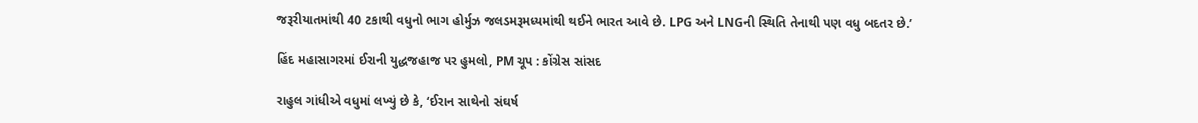જરૂરીયાતમાંથી 40 ટકાથી વધુનો ભાગ હોર્મુઝ જલડમરૂમધ્યમાંથી થઈને ભારત આવે છે. LPG અને LNGની સ્થિતિ તેનાથી પણ વધુ બદતર છે.’

હિંદ મહાસાગરમાં ઈરાની યુદ્ધજહાજ પર હુમલો, PM ચૂપ : કોંગ્રેસ સાંસદ

રાહુલ ગાંધીએ વધુમાં લખ્યું છે કે, ‘ઈરાન સાથેનો સંઘર્ષ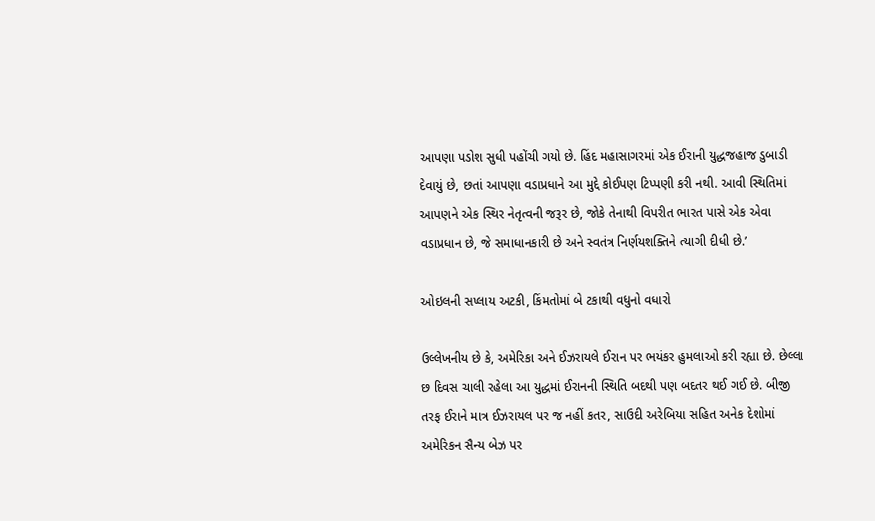આપણા પડોશ સુધી પહોંચી ગયો છે. હિંદ મહાસાગરમાં એક ઈરાની યુદ્ધજહાજ ડુબાડી દેવાયું છે, છતાં આપણા વડાપ્રધાને આ મુદ્દે કોઈપણ ટિપ્પણી કરી નથી. આવી સ્થિતિમાં આપણને એક સ્થિર નેતૃત્વની જરૂર છે, જોકે તેનાથી વિપરીત ભારત પાસે એક એવા વડાપ્રધાન છે, જે સમાધાનકારી છે અને સ્વતંત્ર નિર્ણયશક્તિને ત્યાગી દીધી છે.’

ઓઇલની સપ્લાય અટકી, કિંમતોમાં બે ટકાથી વધુનો વધારો

ઉલ્લેખનીય છે કે, અમેરિકા અને ઈઝરાયલે ઈરાન પર ભયંકર હુમલાઓ કરી રહ્યા છે. છેલ્લા છ દિવસ ચાલી રહેલા આ યુદ્ધમાં ઈરાનની સ્થિતિ બદથી પણ બદતર થઈ ગઈ છે. બીજી તરફ ઈરાને માત્ર ઈઝરાયલ પર જ નહીં કતર, સાઉદી અરેબિયા સહિત અનેક દેશોમાં અમેરિકન સૈન્ય બેઝ પર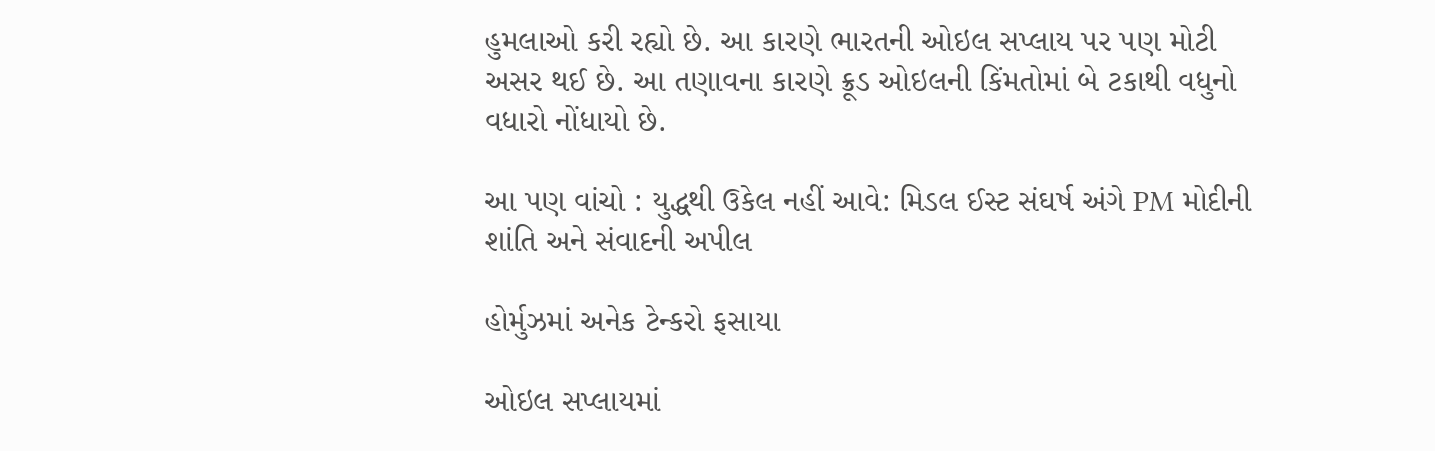હુમલાઓ કરી રહ્યો છે. આ કારણે ભારતની ઓઇલ સપ્લાય પર પણ મોટી અસર થઈ છે. આ તણાવના કારણે ક્રૂડ ઓઇલની કિંમતોમાં બે ટકાથી વધુનો વધારો નોંધાયો છે.

આ પણ વાંચો : યુદ્ધથી ઉકેલ નહીં આવે: મિડલ ઈસ્ટ સંઘર્ષ અંગે PM મોદીની શાંતિ અને સંવાદની અપીલ

હોર્મુઝમાં અનેક ટેન્કરો ફસાયા

ઓઇલ સપ્લાયમાં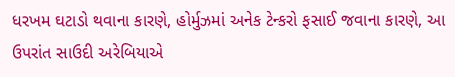ધરખમ ઘટાડો થવાના કારણે, હોર્મુઝમાં અનેક ટેન્કરો ફસાઈ જવાના કારણે, આ ઉપરાંત સાઉદી અરેબિયાએ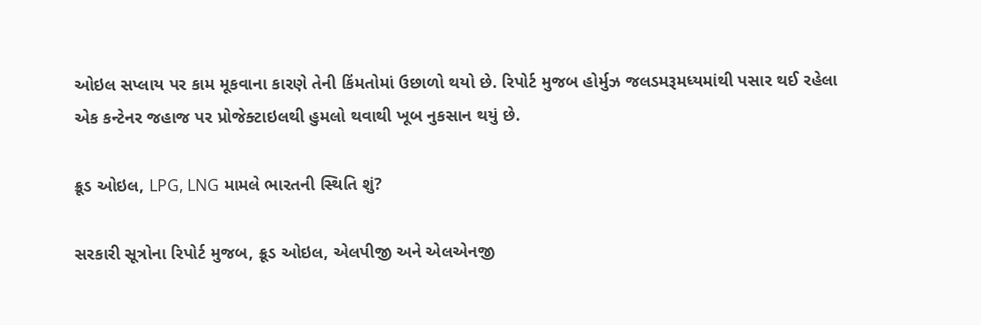ઓઇલ સપ્લાય પર કામ મૂકવાના કારણે તેની કિંમતોમાં ઉછાળો થયો છે. રિપોર્ટ મુજબ હોર્મુઝ જલડમરૂમધ્યમાંથી પસાર થઈ રહેલા એક કન્ટેનર જહાજ પર પ્રોજેક્ટાઇલથી હુમલો થવાથી ખૂબ નુકસાન થયું છે.

ક્રૂડ ઓઇલ, LPG, LNG મામલે ભારતની સ્થિતિ શું?

સરકારી સૂત્રોના રિપોર્ટ મુજબ, ક્રૂડ ઓઇલ, એલપીજી અને એલએનજી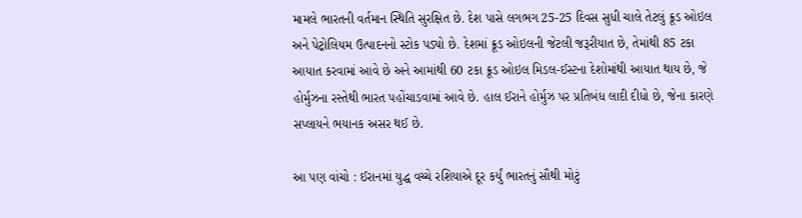મામલે ભારતની વર્તમાન સ્થિતિ સુરક્ષિત છે. દેશ પાસે લગભગ 25-25 દિવસ સુધી ચાલે તેટલું ક્રૂડ ઓઇલ અને પેટ્રોલિયમ ઉત્પાદનનો સ્ટોક પડ્યો છે. દેશમાં ક્રૂડ ઓઇલની જેટલી જરૂરીયાત છે, તેમાંથી 85 ટકા આયાત કરવામાં આવે છે અને આમાંથી 60 ટકા ક્રૂડ ઓઇલ મિડલ-ઈસ્ટના દેશોમાંથી આયાત થાય છે, જે હોર્મુઝના રસ્તેથી ભારત પહોંચાડવામાં આવે છે. હાલ ઈરાને હોર્મુઝ પર પ્રતિબંધ લાદી દીધો છે, જેના કારણે સપ્લાયને ભયાનક અસર થઈ છે.

આ પણ વાંચો : ઈરાનમાં યુદ્ધ વચ્ચે રશિયાએ દૂર કર્યું ભારતનું સૌથી મોટું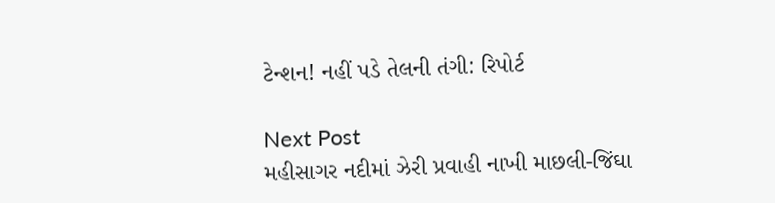ટેન્શન! નહીં પડે તેલની તંગી: રિપોર્ટ

Next Post
મહીસાગર નદીમાં ઝેરી પ્રવાહી નાખી માછલી-જિંઘા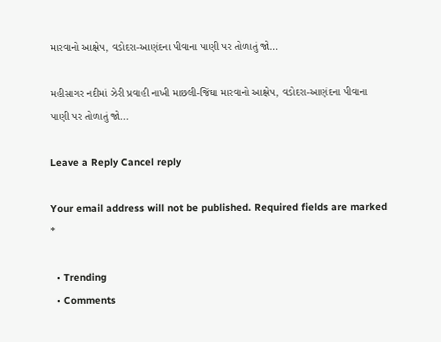મારવાનો આક્ષેપ, વડોદરા-આણંદના પીવાના પાણી પર તોળાતું જો…

મહીસાગર નદીમાં ઝેરી પ્રવાહી નાખી માછલી-જિંઘા મારવાનો આક્ષેપ, વડોદરા-આણંદના પીવાના પાણી પર તોળાતું જો...

Leave a Reply Cancel reply

Your email address will not be published. Required fields are marked *

  • Trending
  • Comments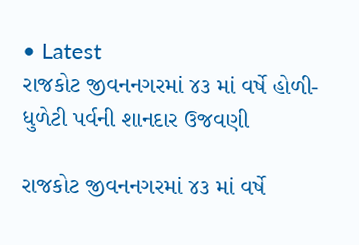• Latest
રાજકોટ જીવનનગરમાં ૪૩ માં વર્ષે હોળી-ધુળેટી પર્વની શાનદાર ઉજવણી

રાજકોટ જીવનનગરમાં ૪૩ માં વર્ષે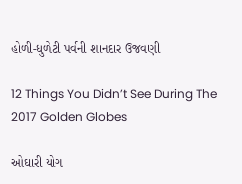હોળી-ધુળેટી પર્વની શાનદાર ઉજવણી

12 Things You Didn’t See During The 2017 Golden Globes

ઓઘારી યોગ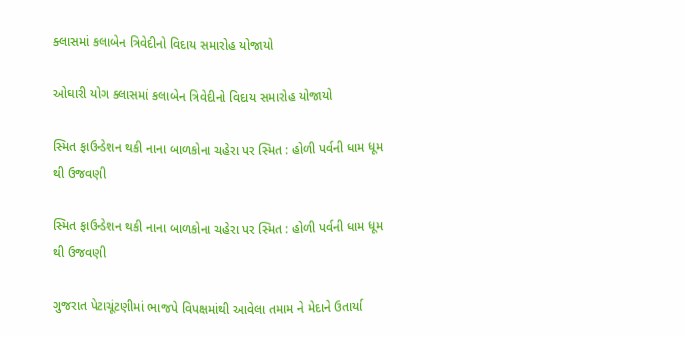ક્લાસમાં કલાબેન ત્રિવેદીનો વિદાય સમારોહ યોજાયો

ઓઘારી યોગ ક્લાસમાં કલાબેન ત્રિવેદીનો વિદાય સમારોહ યોજાયો

સ્મિત ફાઉન્ડેશન થકી નાના બાળકોના ચહેરા પર સ્મિત : હોળી પર્વની ધામ ધૂમ થી ઉજવણી

સ્મિત ફાઉન્ડેશન થકી નાના બાળકોના ચહેરા પર સ્મિત : હોળી પર્વની ધામ ધૂમ થી ઉજવણી

ગુજરાત પેટાચૂંટણીમાં ભાજપે વિપક્ષમાંથી આવેલા તમામ ને મેદાને ઉતાર્યા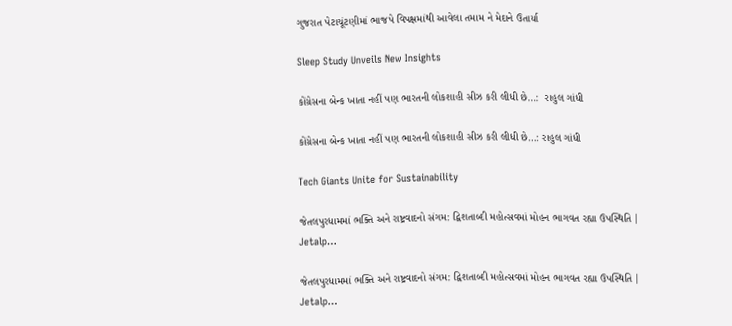ગુજરાત પેટાચૂંટણીમાં ભાજપે વિપક્ષમાંથી આવેલા તમામ ને મેદાને ઉતાર્યા

Sleep Study Unveils New Insights

કોંગ્રેસના બેન્ક ખાતા નહીં પણ ભારતની લોકશાહી સીઝ કરી લીધી છે…:  રાહુલ ગાંધી

કોંગ્રેસના બેન્ક ખાતા નહીં પણ ભારતની લોકશાહી સીઝ કરી લીધી છે…: રાહુલ ગાંધી

Tech Giants Unite for Sustainability

જેતલપુરધામમાં ભક્તિ અને રાષ્ટ્રવાદનો સંગમ: દ્વિશતાબ્દી મહોત્સવમાં મોહન ભાગવત રહ્યા ઉપસ્થિતિ | Jetalp…

જેતલપુરધામમાં ભક્તિ અને રાષ્ટ્રવાદનો સંગમ: દ્વિશતાબ્દી મહોત્સવમાં મોહન ભાગવત રહ્યા ઉપસ્થિતિ | Jetalp…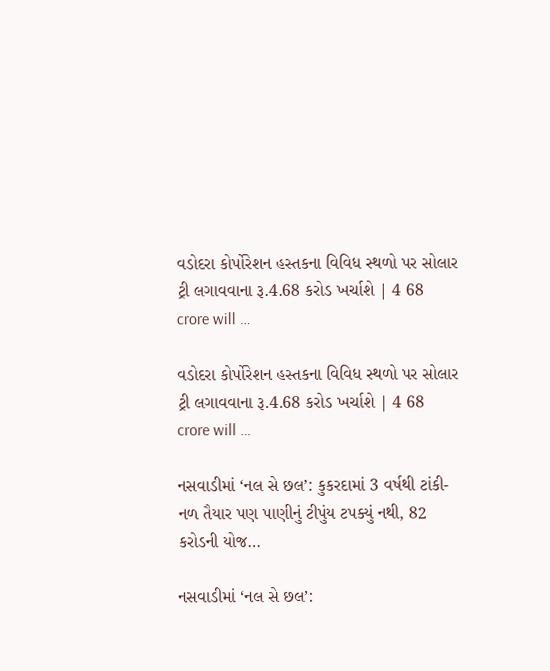વડોદરા કોર્પોરેશન હસ્તકના વિવિધ સ્થળો પર સોલાર ટ્રી લગાવવાના રૂ.4.68 કરોડ ખર્ચાશે | 4 68 crore will …

વડોદરા કોર્પોરેશન હસ્તકના વિવિધ સ્થળો પર સોલાર ટ્રી લગાવવાના રૂ.4.68 કરોડ ખર્ચાશે | 4 68 crore will …

નસવાડીમાં ‘નલ સે છલ’: કુકરદામાં 3 વર્ષથી ટાંકી-નળ તૈયાર પણ પાણીનું ટીપુંય ટપક્યું નથી, 82 કરોડની યોજ…

નસવાડીમાં ‘નલ સે છલ’: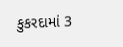કુકરદામાં 3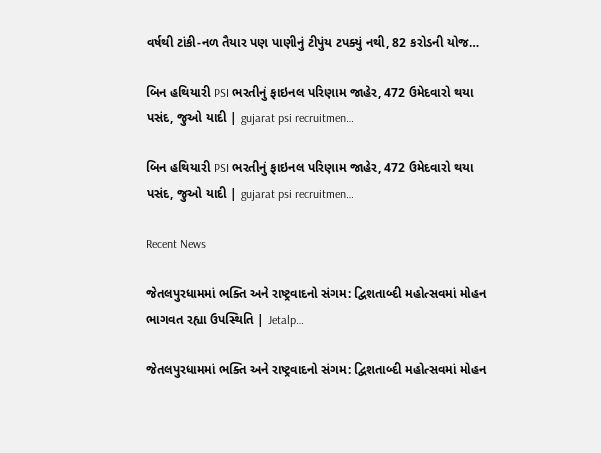વર્ષથી ટાંકી-નળ તૈયાર પણ પાણીનું ટીપુંય ટપક્યું નથી, 82 કરોડની યોજ…

બિન હથિયારી PSI ભરતીનું ફાઇનલ પરિણામ જાહેર, 472 ઉમેદવારો થયા પસંદ, જુઓ યાદી | gujarat psi recruitmen…

બિન હથિયારી PSI ભરતીનું ફાઇનલ પરિણામ જાહેર, 472 ઉમેદવારો થયા પસંદ, જુઓ યાદી | gujarat psi recruitmen…

Recent News

જેતલપુરધામમાં ભક્તિ અને રાષ્ટ્રવાદનો સંગમ: દ્વિશતાબ્દી મહોત્સવમાં મોહન ભાગવત રહ્યા ઉપસ્થિતિ | Jetalp…

જેતલપુરધામમાં ભક્તિ અને રાષ્ટ્રવાદનો સંગમ: દ્વિશતાબ્દી મહોત્સવમાં મોહન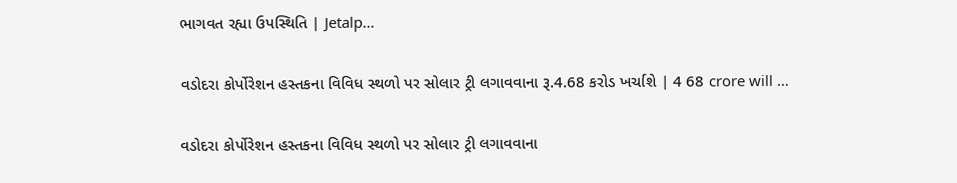ભાગવત રહ્યા ઉપસ્થિતિ | Jetalp…

વડોદરા કોર્પોરેશન હસ્તકના વિવિધ સ્થળો પર સોલાર ટ્રી લગાવવાના રૂ.4.68 કરોડ ખર્ચાશે | 4 68 crore will …

વડોદરા કોર્પોરેશન હસ્તકના વિવિધ સ્થળો પર સોલાર ટ્રી લગાવવાના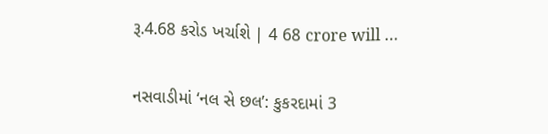રૂ.4.68 કરોડ ખર્ચાશે | 4 68 crore will …

નસવાડીમાં ‘નલ સે છલ’: કુકરદામાં 3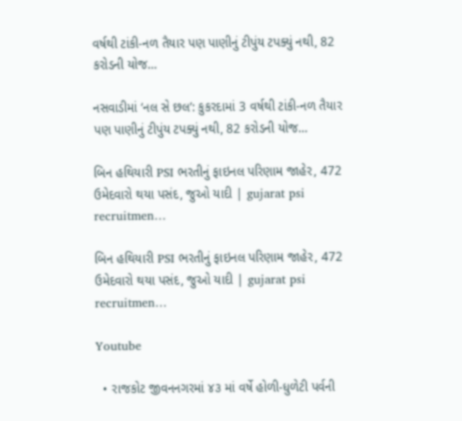વર્ષથી ટાંકી-નળ તૈયાર પણ પાણીનું ટીપુંય ટપક્યું નથી, 82 કરોડની યોજ…

નસવાડીમાં ‘નલ સે છલ’: કુકરદામાં 3 વર્ષથી ટાંકી-નળ તૈયાર પણ પાણીનું ટીપુંય ટપક્યું નથી, 82 કરોડની યોજ…

બિન હથિયારી PSI ભરતીનું ફાઇનલ પરિણામ જાહેર, 472 ઉમેદવારો થયા પસંદ, જુઓ યાદી | gujarat psi recruitmen…

બિન હથિયારી PSI ભરતીનું ફાઇનલ પરિણામ જાહેર, 472 ઉમેદવારો થયા પસંદ, જુઓ યાદી | gujarat psi recruitmen…

Youtube

  • રાજકોટ જીવનનગરમાં ૪૩ માં વર્ષે હોળી-ધુળેટી પર્વની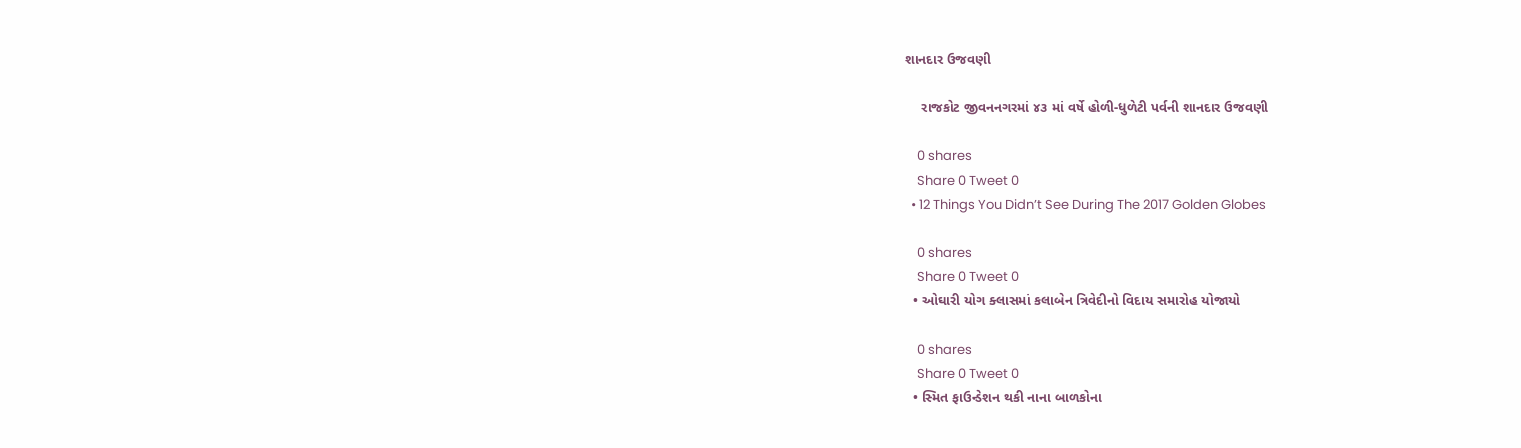શાનદાર ઉજવણી

    રાજકોટ જીવનનગરમાં ૪૩ માં વર્ષે હોળી-ધુળેટી પર્વની શાનદાર ઉજવણી

    0 shares
    Share 0 Tweet 0
  • 12 Things You Didn’t See During The 2017 Golden Globes

    0 shares
    Share 0 Tweet 0
  • ઓઘારી યોગ ક્લાસમાં કલાબેન ત્રિવેદીનો વિદાય સમારોહ યોજાયો

    0 shares
    Share 0 Tweet 0
  • સ્મિત ફાઉન્ડેશન થકી નાના બાળકોના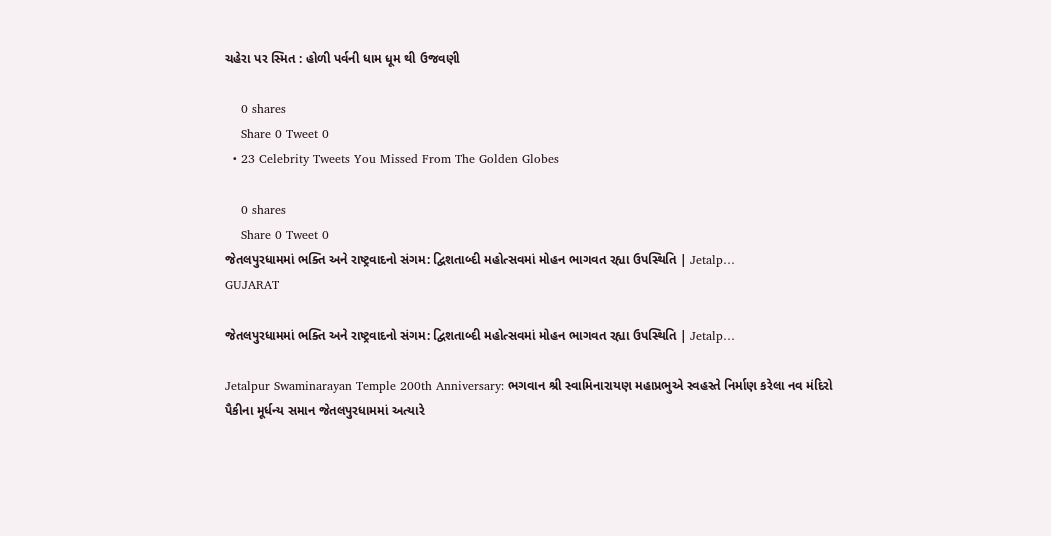ચહેરા પર સ્મિત : હોળી પર્વની ધામ ધૂમ થી ઉજવણી

    0 shares
    Share 0 Tweet 0
  • 23 Celebrity Tweets You Missed From The Golden Globes

    0 shares
    Share 0 Tweet 0
જેતલપુરધામમાં ભક્તિ અને રાષ્ટ્રવાદનો સંગમ: દ્વિશતાબ્દી મહોત્સવમાં મોહન ભાગવત રહ્યા ઉપસ્થિતિ | Jetalp…
GUJARAT

જેતલપુરધામમાં ભક્તિ અને રાષ્ટ્રવાદનો સંગમ: દ્વિશતાબ્દી મહોત્સવમાં મોહન ભાગવત રહ્યા ઉપસ્થિતિ | Jetalp…

Jetalpur Swaminarayan Temple 200th Anniversary: ભગવાન શ્રી સ્વામિનારાયણ મહાપ્રભુએ સ્વહસ્તે નિર્માણ કરેલા નવ મંદિરો પૈકીના મૂર્ધન્ય સમાન જેતલપુરધામમાં અત્યારે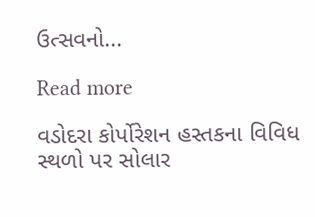ઉત્સવનો...

Read more

વડોદરા કોર્પોરેશન હસ્તકના વિવિધ સ્થળો પર સોલાર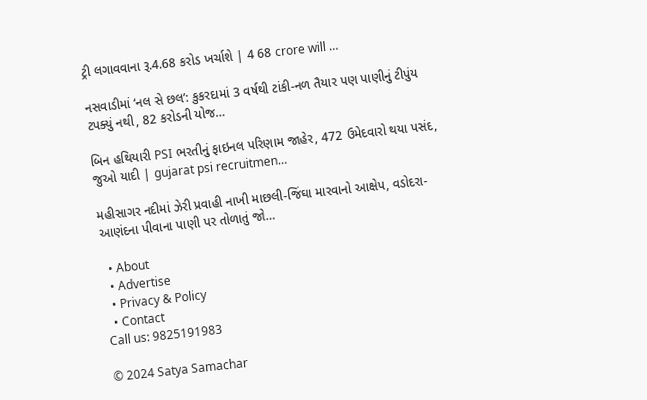ટ્રી લગાવવાના રૂ.4.68 કરોડ ખર્ચાશે | 4 68 crore will …

નસવાડીમાં ‘નલ સે છલ’: કુકરદામાં 3 વર્ષથી ટાંકી-નળ તૈયાર પણ પાણીનું ટીપુંય ટપક્યું નથી, 82 કરોડની યોજ…

બિન હથિયારી PSI ભરતીનું ફાઇનલ પરિણામ જાહેર, 472 ઉમેદવારો થયા પસંદ, જુઓ યાદી | gujarat psi recruitmen…

મહીસાગર નદીમાં ઝેરી પ્રવાહી નાખી માછલી-જિંઘા મારવાનો આક્ષેપ, વડોદરા-આણંદના પીવાના પાણી પર તોળાતું જો…

  • About
  • Advertise
  • Privacy & Policy
  • Contact
Call us: 9825191983

© 2024 Satya Samachar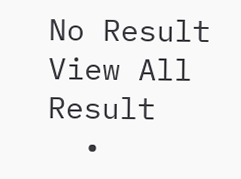No Result
View All Result
  •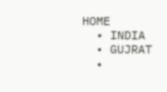HOME
  • INDIA
  • GUJRAT
  •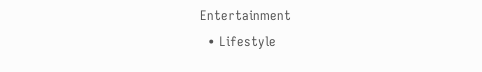Entertainment
  • Lifestyle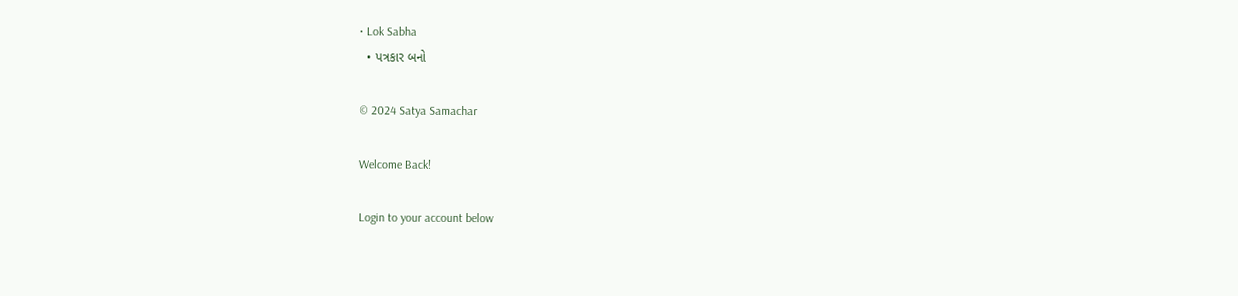• Lok Sabha
  • પત્રકાર બનો

© 2024 Satya Samachar

Welcome Back!

Login to your account below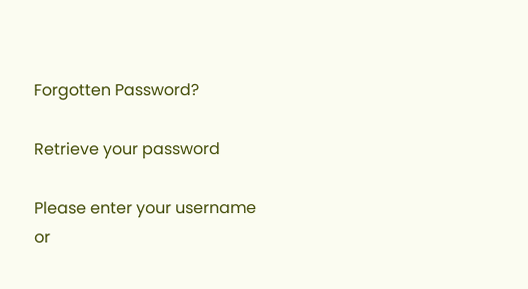Forgotten Password?

Retrieve your password

Please enter your username or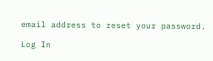email address to reset your password.

Log In